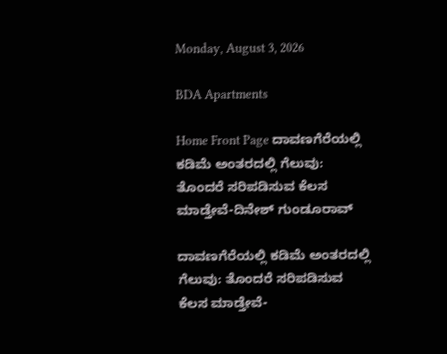Monday, August 3, 2026

BDA Apartments

Home Front Page ದಾವಣಗೆರೆಯಲ್ಲಿ ಕಡಿಮೆ ಅಂತರದಲ್ಲಿ ಗೆಲುವು: ತೊಂದರೆ ಸರಿಪಡಿಸುವ ಕೆಲಸ ಮಾಡ್ತೇವೆ-ದಿನೇಶ್ ಗುಂಡೂರಾವ್

ದಾವಣಗೆರೆಯಲ್ಲಿ ಕಡಿಮೆ ಅಂತರದಲ್ಲಿ ಗೆಲುವು: ತೊಂದರೆ ಸರಿಪಡಿಸುವ ಕೆಲಸ ಮಾಡ್ತೇವೆ-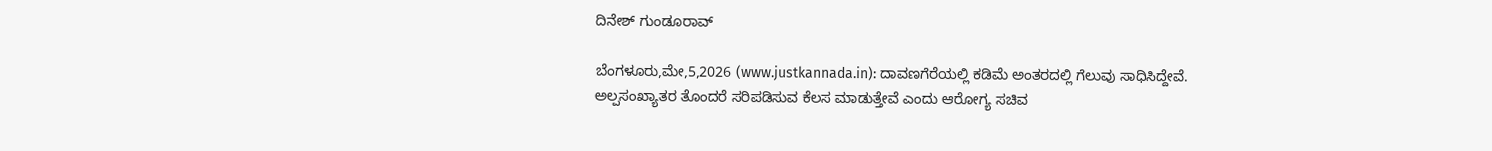ದಿನೇಶ್ ಗುಂಡೂರಾವ್

ಬೆಂಗಳೂರು,ಮೇ,5,2026 (www.justkannada.in): ದಾವಣಗೆರೆಯಲ್ಲಿ ಕಡಿಮೆ ಅಂತರದಲ್ಲಿ ಗೆಲುವು ಸಾಧಿಸಿದ್ದೇವೆ. ಅಲ್ಪಸಂಖ್ಯಾತರ ತೊಂದರೆ ಸರಿಪಡಿಸುವ ಕೆಲಸ ಮಾಡುತ್ತೇವೆ ಎಂದು ಆರೋಗ್ಯ ಸಚಿವ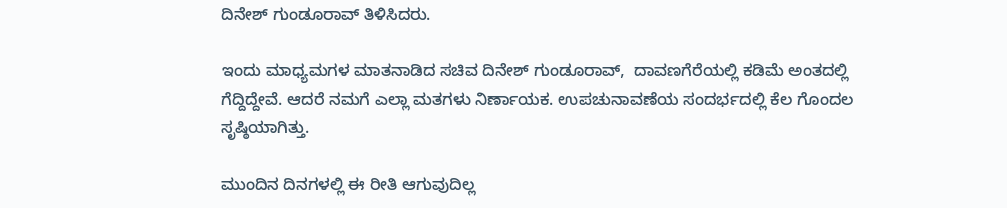ದಿನೇಶ್ ಗುಂಡೂರಾವ್ ತಿಳಿಸಿದರು.

ಇಂದು ಮಾಧ್ಯಮಗಳ ಮಾತನಾಡಿದ ಸಚಿವ ದಿನೇಶ್ ಗುಂಡೂರಾವ್,  ದಾವಣಗೆರೆಯಲ್ಲಿ ಕಡಿಮೆ ಅಂತದಲ್ಲಿ ಗೆದ್ದಿದ್ದೇವೆ. ಆದರೆ ನಮಗೆ ಎಲ್ಲಾ ಮತಗಳು ನಿರ್ಣಾಯಕ. ಉಪಚುನಾವಣೆಯ ಸಂದರ್ಭದಲ್ಲಿ ಕೆಲ ಗೊಂದಲ ಸೃಷ್ಠಿಯಾಗಿತ್ತು.

ಮುಂದಿನ ದಿನಗಳಲ್ಲಿ ಈ ರೀತಿ ಆಗುವುದಿಲ್ಲ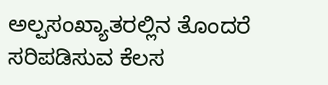ಅಲ್ಪಸಂಖ್ಯಾತರಲ್ಲಿನ ತೊಂದರೆ ಸರಿಪಡಿಸುವ ಕೆಲಸ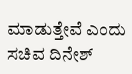ಮಾಡುತ್ತೇವೆ ಎಂದು ಸಚಿವ ದಿನೇಶ್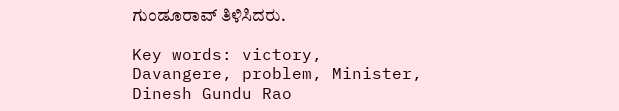ಗುಂಡೂರಾವ್ ತಿಳಿಸಿದರು.

Key words: victory, Davangere, problem, Minister, Dinesh Gundu Rao